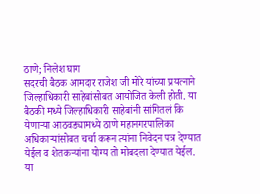ठाणे; निलेश घाग
सदरची बैठक आमदार राजेश जी मोरे यांच्या प्रयत्नाने जिल्हाधिकारी साहेबांसोबत आयोजित केली होती. या बैठकी मध्ये जिल्हाधिकारी साहेबांनी सांगितलं कि येणाऱ्या आठवड्यामध्ये ठाणे महानगरपालिका अधिकाऱ्यांसोबत चर्चा करून त्यांना निवेदन पत्र देण्यात येईल व शेतकऱ्यांना योग्य तो मोबदला देण्यात येईल.
या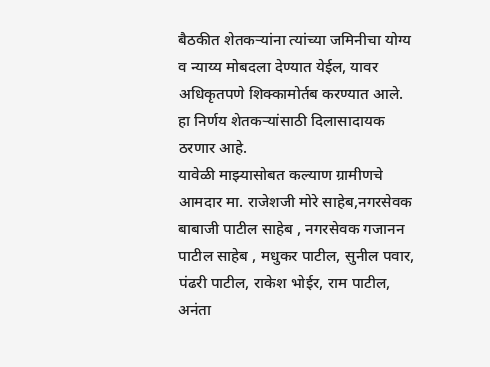बैठकीत शेतकऱ्यांना त्यांच्या जमिनीचा योग्य व न्याय्य मोबदला देण्यात येईल, यावर अधिकृतपणे शिक्कामोर्तब करण्यात आले. हा निर्णय शेतकऱ्यांसाठी दिलासादायक ठरणार आहे.
यावेळी माझ्यासोबत कल्याण ग्रामीणचे आमदार मा. राजेशजी मोरे साहेब,नगरसेवक बाबाजी पाटील साहेब , नगरसेवक गजानन पाटील साहेब , मधुकर पाटील, सुनील पवार, पंढरी पाटील, राकेश भोईर, राम पाटील, अनंता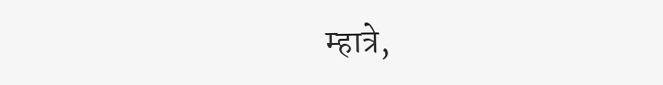म्हात्रे,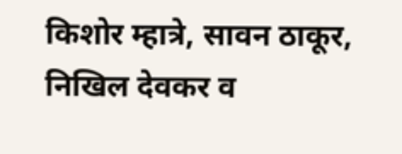किशोर म्हात्रे, सावन ठाकूर, निखिल देवकर व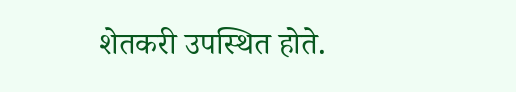शेतकरी उपस्थित होते.